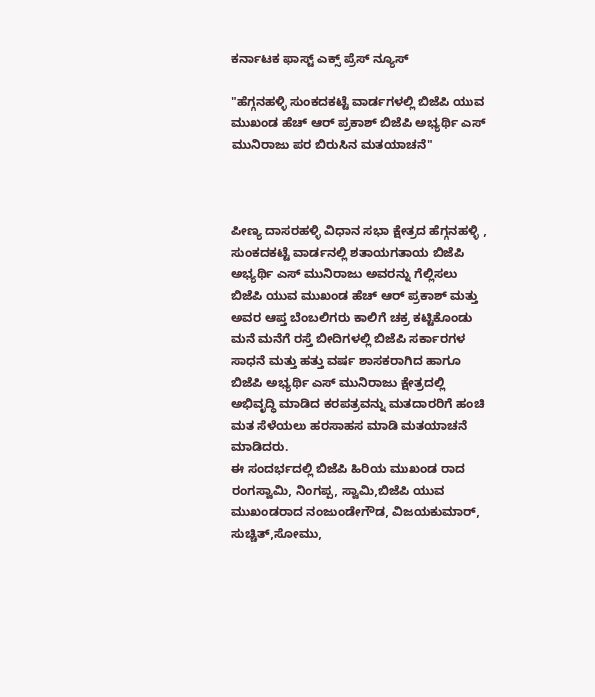ಕರ್ನಾಟಕ ಫಾಸ್ಟ್ ಎಕ್ಸ್ ಪ್ರೆಸ್ ನ್ಯೂಸ್

"ಹೆಗ್ಗನಹಳ್ಳಿ ಸುಂಕದಕಟ್ಟೆ ವಾರ್ಡಗಳಲ್ಲಿ ಬಿಜೆಪಿ ಯುವ ಮುಖಂಡ ಹೆಚ್ ಆರ್ ಪ್ರಕಾಶ್ ಬಿಜೆಪಿ ಅಭ್ಯರ್ಥಿ ಎಸ್ ಮುನಿರಾಜು ಪರ ಬಿರುಸಿನ ಮತಯಾಚನೆ"



ಪೀಣ್ಯ ದಾಸರಹಳ್ಳಿ ವಿಧಾನ ಸಭಾ ಕ್ಷೇತ್ರದ ಹೆಗ್ಗನಹಳ್ಳಿ , ಸುಂಕದಕಟ್ಟೆ ವಾರ್ಡನಲ್ಲಿ ಶತಾಯಗತಾಯ ಬಿಜೆಪಿ ಅಭ್ಯರ್ಥಿ ಎಸ್ ಮುನಿರಾಜು ಅವರನ್ನು ಗೆಲ್ಲಿಸಲು ಬಿಜೆಪಿ ಯುವ ಮುಖಂಡ ಹೆಚ್ ಆರ್ ಪ್ರಕಾಶ್ ಮತ್ತು ಅವರ ಆಪ್ತ ಬೆಂಬಲಿಗರು ಕಾಲಿಗೆ ಚಕ್ರ ಕಟ್ಟಿಕೊಂಡು ಮನೆ ಮನೆಗೆ ರಸ್ತೆ ಬೀದಿಗಳಲ್ಲಿ ಬಿಜೆಪಿ ಸರ್ಕಾರಗಳ ಸಾಧನೆ ಮತ್ತು ಹತ್ತು ವರ್ಷ ಶಾಸಕರಾಗಿದ ಹಾಗೂ ಬಿಜೆಪಿ ಅಭ್ಯರ್ಥಿ ಎಸ್ ಮುನಿರಾಜು ಕ್ಷೇತ್ರದಲ್ಲಿ ಅಭಿವೃದ್ಧಿ ಮಾಡಿದ ಕರಪತ್ರವನ್ನು ಮತದಾರರಿಗೆ ಹಂಚಿ ಮತ ಸೆಳೆಯಲು ಹರಸಾಹಸ ಮಾಡಿ ಮತಯಾಚನೆ ಮಾಡಿದರು.
ಈ ಸಂದರ್ಭದಲ್ಲಿ ಬಿಜೆಪಿ ಹಿರಿಯ ಮುಖಂಡ ರಾದ ರಂಗಸ್ವಾಮಿ, ನಿಂಗಪ್ಪ, ಸ್ವಾಮಿ,ಬಿಜೆಪಿ ಯುವ ಮುಖಂಡರಾದ ನಂಜುಂಡೇಗೌಡ, ವಿಜಯಕುಮಾರ್, ಸುಚ್ಚಿತ್,ಸೋಮು,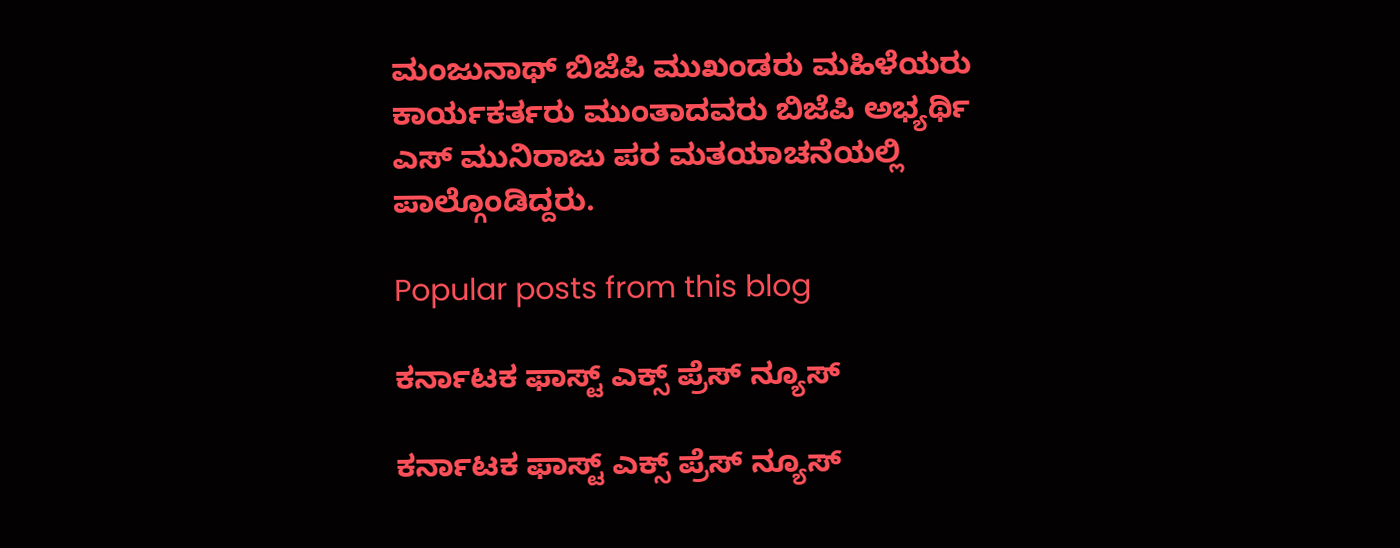ಮಂಜುನಾಥ್ ಬಿಜೆಪಿ ಮುಖಂಡರು ಮಹಿಳೆಯರು ಕಾರ್ಯಕರ್ತರು ಮುಂತಾದವರು ಬಿಜೆಪಿ ಅಭ್ಯರ್ಥಿ ಎಸ್ ಮುನಿರಾಜು ಪರ ಮತಯಾಚನೆಯಲ್ಲಿ ಪಾಲ್ಗೊಂಡಿದ್ದರು.

Popular posts from this blog

ಕರ್ನಾಟಕ ಫಾಸ್ಟ್ ಎಕ್ಸ್ ಪ್ರೆಸ್ ನ್ಯೂಸ್

ಕರ್ನಾಟಕ ಫಾಸ್ಟ್ ಎಕ್ಸ್ ಪ್ರೆಸ್ ನ್ಯೂಸ್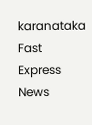karanataka Fast Express News